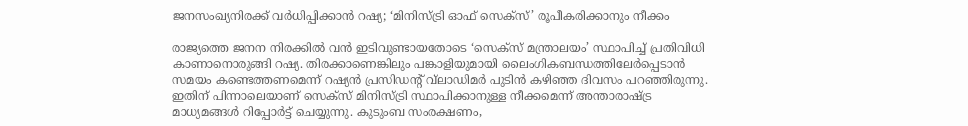ജനസംഖ്യനിരക്ക് വർധിപ്പിക്കാൻ റഷ്യ; ‘മിനിസ്ട്രി ഓഫ് സെക്‌സ്’ രൂപീകരിക്കാനും നീക്കം

രാജ്യത്തെ ജനന നിരക്കില്‍ വന്‍ ഇടിവുണ്ടായതോടെ ‘സെക്‌സ് മന്ത്രാലയം’ സ്ഥാപിച്ച് പ്രതിവിധി കാണാനൊരുങ്ങി റഷ്യ. തിരക്കാണെങ്കിലും പങ്കാളിയുമായി ലൈംഗികബന്ധത്തിലേര്‍പ്പെടാന്‍ സമയം കണ്ടെത്തണമെന്ന് റഷ്യന്‍ പ്രസിഡന്റ് വ്‌ലാഡിമര്‍ പുടിന്‍ കഴിഞ്ഞ ദിവസം പറഞ്ഞിരുന്നു. ഇതിന് പിന്നാലെയാണ് സെക്‌സ് മിനിസ്ട്രി സ്ഥാപിക്കാനുള്ള നീക്കമെന്ന് അന്താരാഷ്ട്ര മാധ്യമങ്ങള്‍ റിപ്പോർട്ട് ചെയ്യുന്നു. കുടുംബ സംരക്ഷണം,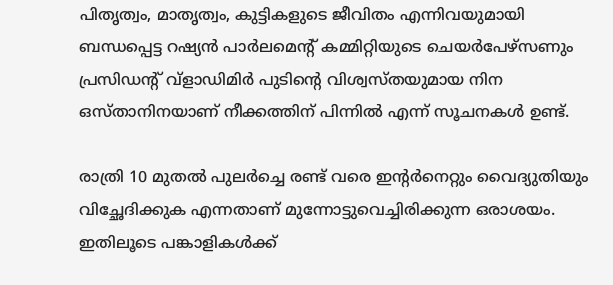പിതൃത്വം, മാതൃത്വം, കുട്ടികളുടെ ജീവിതം എന്നിവയുമായി ബന്ധപ്പെട്ട റഷ്യൻ പാർലമെന്റ് കമ്മിറ്റിയുടെ ചെയർപേഴ്‌സണും പ്രസിഡന്റ് വ്ളാഡിമിർ പുടിന്റെ വിശ്വസ്തയുമായ നിന ഒസ്താനിനയാണ് നീക്കത്തിന് പിന്നില്‍‍ എന്ന് സൂചനകൾ ഉണ്ട്.

രാത്രി 10 മുതല്‍ പുലർച്ചെ രണ്ട് വരെ ഇന്റർനെറ്റും വൈദ്യുതിയും വിച്ഛേദിക്കുക എന്നതാണ് മുന്നോട്ടുവെച്ചിരിക്കുന്ന ഒരാശയം. ഇതിലൂടെ പങ്കാളികള്‍ക്ക്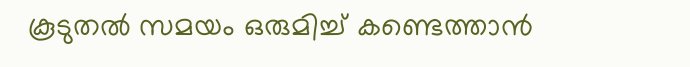കൂടുതല്‍ സമയം ഒരുമിച്ച് കണ്ടെത്താൻ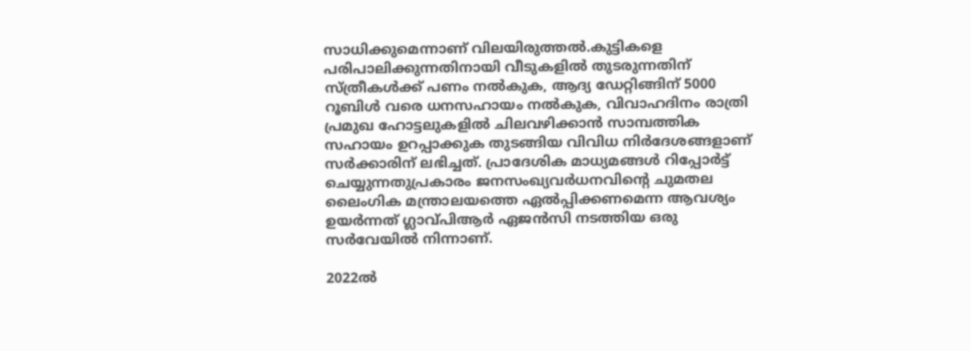സാധിക്കുമെന്നാണ് വിലയിരുത്തല്‍.കുട്ടികളെ പരിപാലിക്കുന്നതിനായി വീടുകളില്‍ തുടരുന്നതിന് സ്ത്രീകള്‍ക്ക് പണം നല്‍കുക, ആദ്യ ഡേറ്റിങ്ങിന് 5000 റൂബിള്‍ വരെ ധനസഹായം നല്‍കുക, വിവാഹദിനം രാത്രി പ്രമുഖ ഹോട്ടലുകളില്‍ ചിലവഴിക്കാന്‍ സാമ്പത്തിക സഹായം ഉറപ്പാക്കുക തുടങ്ങിയ വിവിധ നിര്‍ദേശങ്ങളാണ് സര്‍ക്കാരിന് ലഭിച്ചത്. പ്രാദേശിക മാധ്യമങ്ങള്‍ റിപ്പോർട്ട് ചെയ്യുന്നതുപ്രകാരം ജനസംഖ്യവർധനവിന്റെ ചുമതല ലൈംഗിക മന്ത്രാലയത്തെ ഏല്‍പ്പിക്കണമെന്ന ആവശ്യം ഉയർന്നത് ഗ്ലാവ്പിആർ ഏജൻസി നടത്തിയ ഒരു സർവേയില്‍ നിന്നാണ്.

2022ല്‍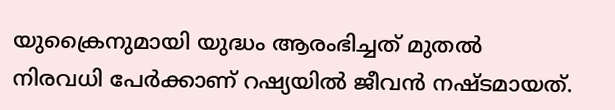യുക്രൈനുമായി യുദ്ധം ആരംഭിച്ചത് മുതല്‍ നിരവധി പേര്‍ക്കാണ് റഷ്യയില്‍ ജീവന്‍ നഷ്ടമായത്.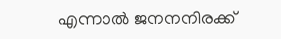എന്നാല്‍ ജനനനിരക്ക്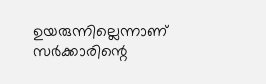ഉയരുന്നില്ലെന്നാണ് സര്‍ക്കാരിന്റെ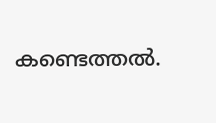കണ്ടെത്തല്‍.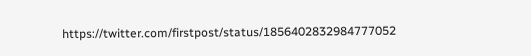https://twitter.com/firstpost/status/1856402832984777052